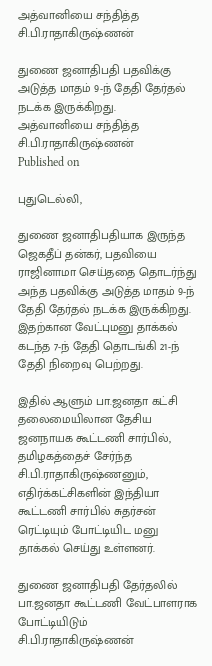அத்வானியை சந்தித்த சி.பி.ராதாகிருஷ்ணன்

துணை ஜனாதிபதி பதவிக்கு அடுத்த மாதம் 9-ந் தேதி தேர்தல் நடக்க இருக்கிறது.
அத்வானியை சந்தித்த சி.பி.ராதாகிருஷ்ணன்
Published on

புதுடெல்லி,

துணை ஜனாதிபதியாக இருந்த ஜெகதீப் தன்கர், பதவியை ராஜினாமா செய்ததை தொடர்ந்து அந்த பதவிக்கு அடுத்த மாதம் 9-ந் தேதி தேர்தல் நடக்க இருக்கிறது. இதற்கான வேட்புமனு தாக்கல் கடந்த 7-ந் தேதி தொடங்கி 21-ந் தேதி நிறைவு பெற்றது.

இதில் ஆளும் பா.ஜனதா கட்சி தலைமையிலான தேசிய ஜனநாயக கூட்டணி சார்பில், தமிழகத்தைச் சேர்ந்த சி.பி.ராதாகிருஷ்ணனும், எதிர்க்கட்சிகளின் இந்தியா கூட்டணி சார்பில் சுதர்சன் ரெட்டியும் போட்டியிட மனு தாக்கல் செய்து உள்ளனர்.

துணை ஜனாதிபதி தேர்தலில் பா.ஜனதா கூட்டணி வேட்பாளராக போட்டியிடும் சி.பி.ராதாகிருஷ்ணன்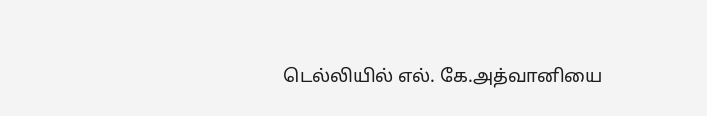டெல்லியில் எல். கே.அத்வானியை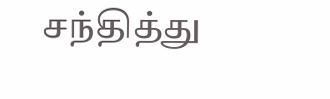சந்தித்து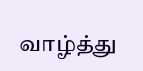வாழ்த்து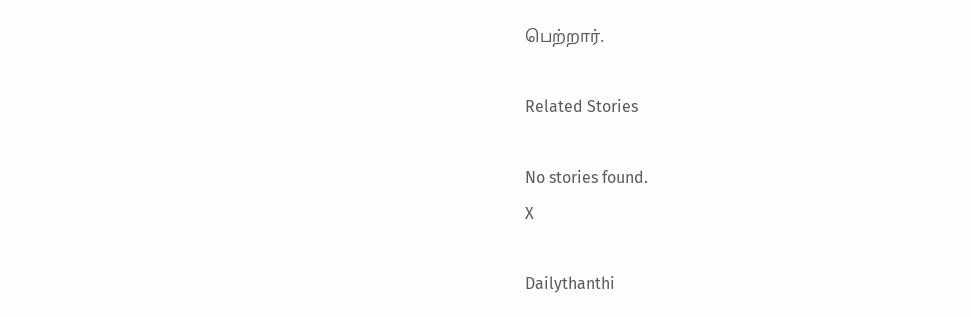பெற்றார்.

Related Stories

No stories found.
X

Dailythanthi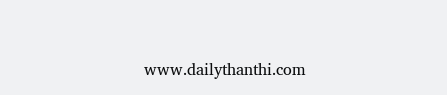www.dailythanthi.com